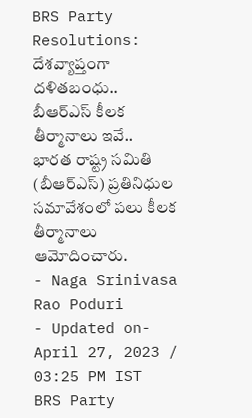BRS Party Resolutions: దేశవ్యాప్తంగా దళితబంధు.. బీఆర్ఎస్ కీలక తీర్మానాలు ఇవే..
భారత రాష్ట్ర సమితి (బీఆర్ఎస్) ప్రతినిధుల సమావేశంలో పలు కీలక తీర్మానాలు ఆమోదించారు.
- Naga Srinivasa Rao Poduri
- Updated on- April 27, 2023 / 03:25 PM IST
BRS Party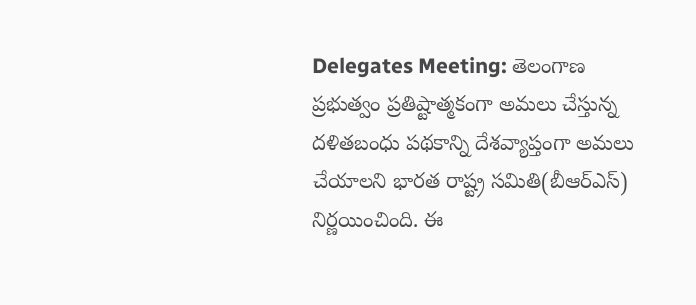Delegates Meeting: తెలంగాణ ప్రభుత్వం ప్రతిష్టాత్మకంగా అమలు చేస్తున్న దళితబంధు పథకాన్ని దేశవ్యాప్తంగా అమలు చేయాలని భారత రాష్ట్ర సమితి(బీఆర్ఎస్) నిర్ణయించింది. ఈ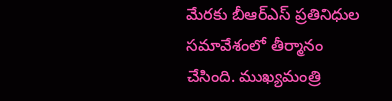మేరకు బీఆర్ఎస్ ప్రతినిధుల సమావేశంలో తీర్మానం చేసింది. ముఖ్యమంత్రి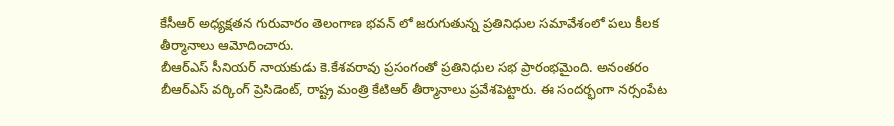కేసీఆర్ అధ్యక్షతన గురువారం తెలంగాణ భవన్ లో జరుగుతున్న ప్రతినిధుల సమావేశంలో పలు కీలక తీర్మానాలు ఆమోదించారు.
బీఆర్ఎస్ సీనియర్ నాయకుడు కె.కేశవరావు ప్రసంగంతో ప్రతినిధుల సభ ప్రారంభమైంది. అనంతరం బీఆర్ఎస్ వర్కింగ్ ప్రెసిడెంట్, రాష్ట్ర మంత్రి కేటిఆర్ తీర్మానాలు ప్రవేశపెట్టారు. ఈ సందర్భంగా నర్సంపేట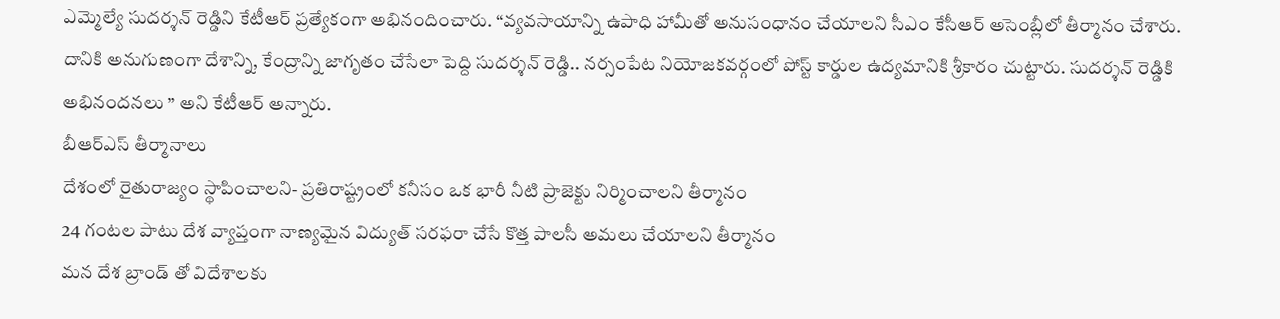ఎమ్మెల్యే సుదర్శన్ రెడ్డిని కేటీఆర్ ప్రత్యేకంగా అభినందించారు. “వ్యవసాయాన్ని ఉపాధి హామీతో అనుసంధానం చేయాలని సీఎం కేసీఆర్ అసెంబ్లీలో తీర్మానం చేశారు. దానికి అనుగుణంగా దేశాన్ని, కేంద్రాన్ని జాగృతం చేసేలా పెద్ది సుదర్శన్ రెడ్డి.. నర్సంపేట నియోజకవర్గంలో పోస్ట్ కార్డుల ఉద్యమానికి శ్రీకారం చుట్టారు. సుదర్శన్ రెడ్డికి అభినందనలు ” అని కేటీఆర్ అన్నారు.
బీఆర్ఎస్ తీర్మానాలు
దేశంలో రైతురాజ్యం స్థాపించాలని- ప్రతిరాష్ట్రంలో కనీసం ఒక భారీ నీటి ప్రాజెక్టు నిర్మించాలని తీర్మానం
24 గంటల పాటు దేశ వ్యాప్తంగా నాణ్యమైన విద్యుత్ సరఫరా చేసే కొత్త పాలసీ అమలు చేయాలని తీర్మానం
మన దేశ బ్రాండ్ తో విదేశాలకు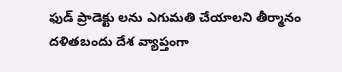ఫుడ్ ప్రాడెక్టు లను ఎగుమతి చేయాలని తీర్మానం
దళితబందు దేశ వ్యాప్తంగా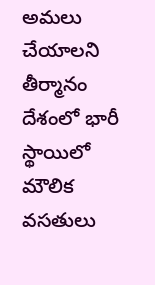అమలు చేయాలని తీర్మానం
దేశంలో భారీ స్థాయిలో మౌలిక వసతులు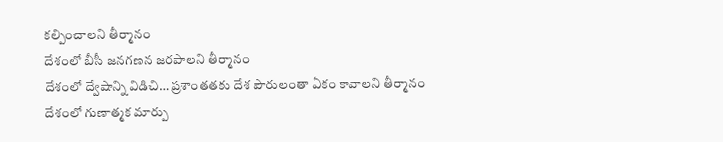కల్పించాలని తీర్మానం
దేశంలో బీసీ జనగణన జరపాలని తీర్మానం
దేశంలో ద్వేషాన్ని విడిచి… ప్రశాంతతకు దేశ పౌరులంతా ఏకం కావాలని తీర్మానం
దేశంలో గుణాత్మక మార్పు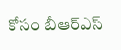కోసం బీఆర్ఎస్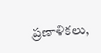ప్రణాళికలు,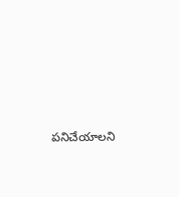పనిచేయాలని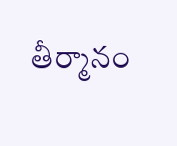తీర్మానం